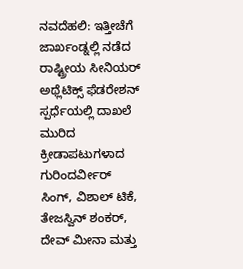ನವದೆಹಲಿ: ಇತ್ತೀಚೆಗೆ ಜಾರ್ಖಂಡ್ನಲ್ಲಿ ನಡೆದ ರಾಷ್ಟ್ರೀಯ ಸೀನಿಯರ್ ಅಥ್ಲೆಟಿಕ್ಸ್ ಫೆಡರೇಶನ್ ಸ್ಪರ್ಧೆಯಲ್ಲಿ ದಾಖಲೆ ಮುರಿದ ಕ್ರೀಡಾಪಟುಗಳಾದ ಗುರಿಂದರ್ವೀರ್ ಸಿಂಗ್, ವಿಶಾಲ್ ಟಿಕೆ, ತೇಜಸ್ವಿನ್ ಶಂಕರ್, ದೇವ್ ಮೀನಾ ಮತ್ತು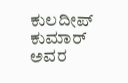ಕುಲದೀಪ್ ಕುಮಾರ್ ಅವರ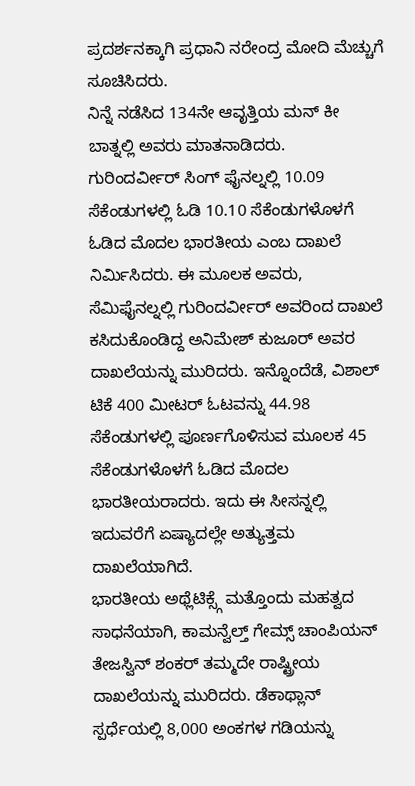ಪ್ರದರ್ಶನಕ್ಕಾಗಿ ಪ್ರಧಾನಿ ನರೇಂದ್ರ ಮೋದಿ ಮೆಚ್ಚುಗೆ ಸೂಚಿಸಿದರು.
ನಿನ್ನೆ ನಡೆಸಿದ 134ನೇ ಆವೃತ್ತಿಯ ಮನ್ ಕೀ ಬಾತ್ನಲ್ಲಿ ಅವರು ಮಾತನಾಡಿದರು.
ಗುರಿಂದರ್ವೀರ್ ಸಿಂಗ್ ಫೈನಲ್ನಲ್ಲಿ 10.09 ಸೆಕೆಂಡುಗಳಲ್ಲಿ ಓಡಿ 10.10 ಸೆಕೆಂಡುಗಳೊಳಗೆ ಓಡಿದ ಮೊದಲ ಭಾರತೀಯ ಎಂಬ ದಾಖಲೆ ನಿರ್ಮಿಸಿದರು. ಈ ಮೂಲಕ ಅವರು, ಸೆಮಿಫೈನಲ್ನಲ್ಲಿ ಗುರಿಂದರ್ವೀರ್ ಅವರಿಂದ ದಾಖಲೆ ಕಸಿದುಕೊಂಡಿದ್ದ ಅನಿಮೇಶ್ ಕುಜೂರ್ ಅವರ ದಾಖಲೆಯನ್ನು ಮುರಿದರು. ಇನ್ನೊಂದೆಡೆ, ವಿಶಾಲ್ ಟಿಕೆ 400 ಮೀಟರ್ ಓಟವನ್ನು 44.98 ಸೆಕೆಂಡುಗಳಲ್ಲಿ ಪೂರ್ಣಗೊಳಿಸುವ ಮೂಲಕ 45 ಸೆಕೆಂಡುಗಳೊಳಗೆ ಓಡಿದ ಮೊದಲ ಭಾರತೀಯರಾದರು. ಇದು ಈ ಸೀಸನ್ನಲ್ಲಿ ಇದುವರೆಗೆ ಏಷ್ಯಾದಲ್ಲೇ ಅತ್ಯುತ್ತಮ ದಾಖಲೆಯಾಗಿದೆ.
ಭಾರತೀಯ ಅಥ್ಲೆಟಿಕ್ಸ್ಗೆ ಮತ್ತೊಂದು ಮಹತ್ವದ ಸಾಧನೆಯಾಗಿ, ಕಾಮನ್ವೆಲ್ತ್ ಗೇಮ್ಸ್ ಚಾಂಪಿಯನ್ ತೇಜಸ್ವಿನ್ ಶಂಕರ್ ತಮ್ಮದೇ ರಾಷ್ಟ್ರೀಯ ದಾಖಲೆಯನ್ನು ಮುರಿದರು. ಡೆಕಾಥ್ಲಾನ್ ಸ್ಪರ್ಧೆಯಲ್ಲಿ 8,000 ಅಂಕಗಳ ಗಡಿಯನ್ನು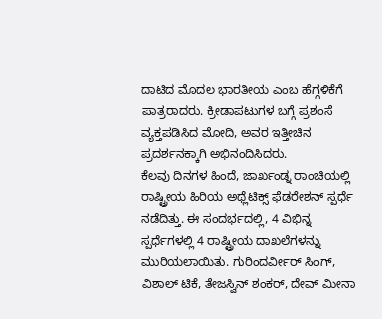ದಾಟಿದ ಮೊದಲ ಭಾರತೀಯ ಎಂಬ ಹೆಗ್ಗಳಿಕೆಗೆ ಪಾತ್ರರಾದರು. ಕ್ರೀಡಾಪಟುಗಳ ಬಗ್ಗೆ ಪ್ರಶಂಸೆ ವ್ಯಕ್ತಪಡಿಸಿದ ಮೋದಿ, ಅವರ ಇತ್ತೀಚಿನ ಪ್ರದರ್ಶನಕ್ಕಾಗಿ ಅಭಿನಂದಿಸಿದರು.
ಕೆಲವು ದಿನಗಳ ಹಿಂದೆ, ಜಾರ್ಖಂಡ್ನ ರಾಂಚಿಯಲ್ಲಿ ರಾಷ್ಟ್ರೀಯ ಹಿರಿಯ ಅಥ್ಲೆಟಿಕ್ಸ್ ಫೆಡರೇಶನ್ ಸ್ಪರ್ಧೆ ನಡೆದಿತ್ತು. ಈ ಸಂದರ್ಭದಲ್ಲಿ, 4 ವಿಭಿನ್ನ ಸ್ಪರ್ಧೆಗಳಲ್ಲಿ 4 ರಾಷ್ಟ್ರೀಯ ದಾಖಲೆಗಳನ್ನು ಮುರಿಯಲಾಯಿತು. ಗುರಿಂದರ್ವೀರ್ ಸಿಂಗ್, ವಿಶಾಲ್ ಟಿಕೆ, ತೇಜಸ್ವಿನ್ ಶಂಕರ್, ದೇವ್ ಮೀನಾ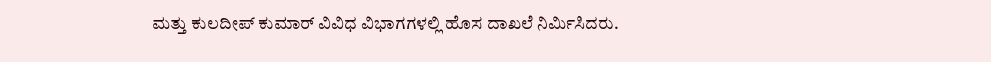ಮತ್ತು ಕುಲದೀಪ್ ಕುಮಾರ್ ವಿವಿಧ ವಿಭಾಗಗಳಲ್ಲಿ ಹೊಸ ದಾಖಲೆ ನಿರ್ಮಿಸಿದರು.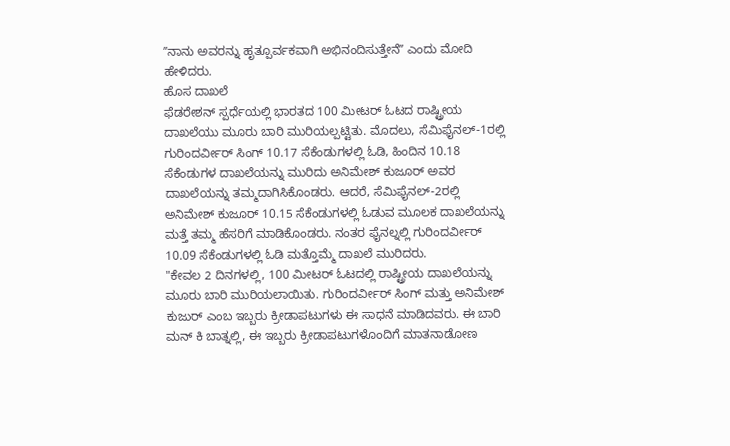ʼʼನಾನು ಅವರನ್ನು ಹೃತ್ಪೂರ್ವಕವಾಗಿ ಅಭಿನಂದಿಸುತ್ತೇನೆʼʼ ಎಂದು ಮೋದಿ ಹೇಳಿದರು.
ಹೊಸ ದಾಖಲೆ
ಫೆಡರೇಶನ್ ಸ್ಪರ್ಧೆಯಲ್ಲಿ ಭಾರತದ 100 ಮೀಟರ್ ಓಟದ ರಾಷ್ಟ್ರೀಯ ದಾಖಲೆಯು ಮೂರು ಬಾರಿ ಮುರಿಯಲ್ಪಟ್ಟಿತು. ಮೊದಲು, ಸೆಮಿಫೈನಲ್-1ರಲ್ಲಿ ಗುರಿಂದರ್ವೀರ್ ಸಿಂಗ್ 10.17 ಸೆಕೆಂಡುಗಳಲ್ಲಿ ಓಡಿ, ಹಿಂದಿನ 10.18 ಸೆಕೆಂಡುಗಳ ದಾಖಲೆಯನ್ನು ಮುರಿದು ಅನಿಮೇಶ್ ಕುಜೂರ್ ಅವರ ದಾಖಲೆಯನ್ನು ತಮ್ಮದಾಗಿಸಿಕೊಂಡರು. ಆದರೆ, ಸೆಮಿಫೈನಲ್-2ರಲ್ಲಿ ಅನಿಮೇಶ್ ಕುಜೂರ್ 10.15 ಸೆಕೆಂಡುಗಳಲ್ಲಿ ಓಡುವ ಮೂಲಕ ದಾಖಲೆಯನ್ನು ಮತ್ತೆ ತಮ್ಮ ಹೆಸರಿಗೆ ಮಾಡಿಕೊಂಡರು. ನಂತರ ಫೈನಲ್ನಲ್ಲಿ ಗುರಿಂದರ್ವೀರ್ 10.09 ಸೆಕೆಂಡುಗಳಲ್ಲಿ ಓಡಿ ಮತ್ತೊಮ್ಮೆ ದಾಖಲೆ ಮುರಿದರು.
"ಕೇವಲ 2 ದಿನಗಳಲ್ಲಿ, 100 ಮೀಟರ್ ಓಟದಲ್ಲಿ ರಾಷ್ಟ್ರೀಯ ದಾಖಲೆಯನ್ನು ಮೂರು ಬಾರಿ ಮುರಿಯಲಾಯಿತು. ಗುರಿಂದರ್ವೀರ್ ಸಿಂಗ್ ಮತ್ತು ಅನಿಮೇಶ್ ಕುಜುರ್ ಎಂಬ ಇಬ್ಬರು ಕ್ರೀಡಾಪಟುಗಳು ಈ ಸಾಧನೆ ಮಾಡಿದವರು. ಈ ಬಾರಿ ಮನ್ ಕಿ ಬಾತ್ನಲ್ಲಿ, ಈ ಇಬ್ಬರು ಕ್ರೀಡಾಪಟುಗಳೊಂದಿಗೆ ಮಾತನಾಡೋಣ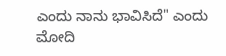ಎಂದು ನಾನು ಭಾವಿಸಿದೆ" ಎಂದು ಮೋದಿ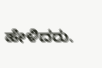ಹೇಳಿದರು.